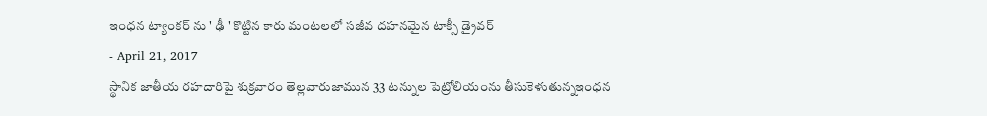ఇంధన ట్యాంకర్ ను ' ఢీ ' కొట్టిన కారు మంటలలో సజీవ దహనమైన టాక్సీ డ్రైవర్
- April 21, 2017
స్థానిక జాతీయ రహదారిపై శుక్రవారం తెల్లవారుజామున 33 టన్నుల పెట్రోలియంను తీసుకెళుతున్నఇంధన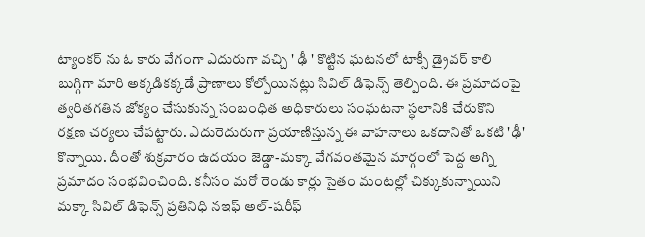ట్యాంకర్ ను ఓ కారు వేగంగా ఎదురుగా వచ్చి ' ఢీ ' కొట్టిన ఘటనలో టాక్సీ డ్రైవర్ కాలి బుగ్గిగా మారి అక్కడికక్కడే ప్రాణాలు కోల్పోయినట్లు సివిల్ డిఫెన్స్ తెల్పింది. ఈ ప్రమాదంపై త్వరితగతిన జోక్యం చేసుకున్న సంబంధిత అధికారులు సంఘటనా స్ధలానికి చేరుకొని రక్షణ చర్యలు చేపట్టారు. ఎదురెదురుగా ప్రయాణిస్తున్న ఈ వాహనాలు ఒకదానితో ఒకటి 'ఢీ' కొన్నాయి. దీంతో శుక్రవారం ఉదయం జెడ్డా-మక్కా వేగవంతమైన మార్గంలో పెద్ద అగ్ని ప్రమాదం సంభవించింది. కనీసం మరో రెండు కార్లు సైతం మంటల్లో చిక్కుకున్నాయిని మక్కా సివిల్ డిఫెన్స్ ప్రతినిధి నఇఫ్ అల్-షరీఫ్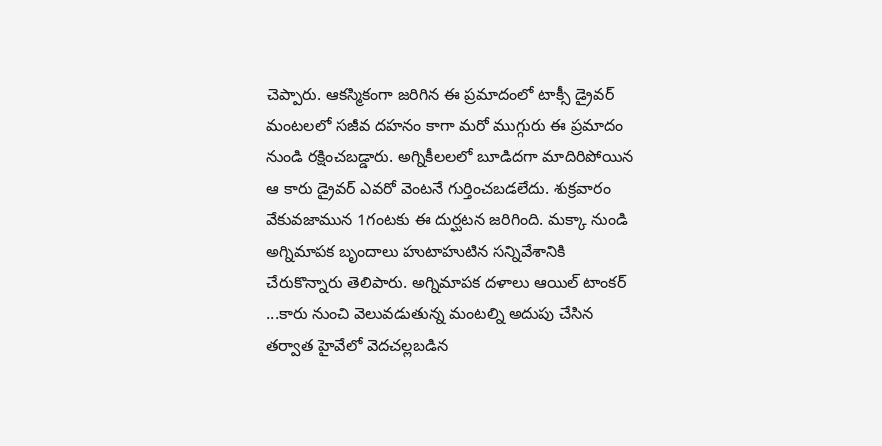చెప్పారు. ఆకస్మికంగా జరిగిన ఈ ప్రమాదంలో టాక్సీ డ్రైవర్ మంటలలో సజీవ దహనం కాగా మరో ముగ్గురు ఈ ప్రమాదం నుండి రక్షించబడ్డారు. అగ్నికీలలలో బూడిదగా మాదిరిపోయిన ఆ కారు డ్రైవర్ ఎవరో వెంటనే గుర్తించబడలేదు. శుక్రవారం వేకువజామున 1గంటకు ఈ దుర్ఘటన జరిగింది. మక్కా నుండి అగ్నిమాపక బృందాలు హుటాహుటిన సన్నివేశానికి చేరుకొన్నారు తెలిపారు. అగ్నిమాపక దళాలు ఆయిల్ టాంకర్ ...కారు నుంచి వెలువడుతున్న మంటల్ని అదుపు చేసిన తర్వాత హైవేలో వెదచల్లబడిన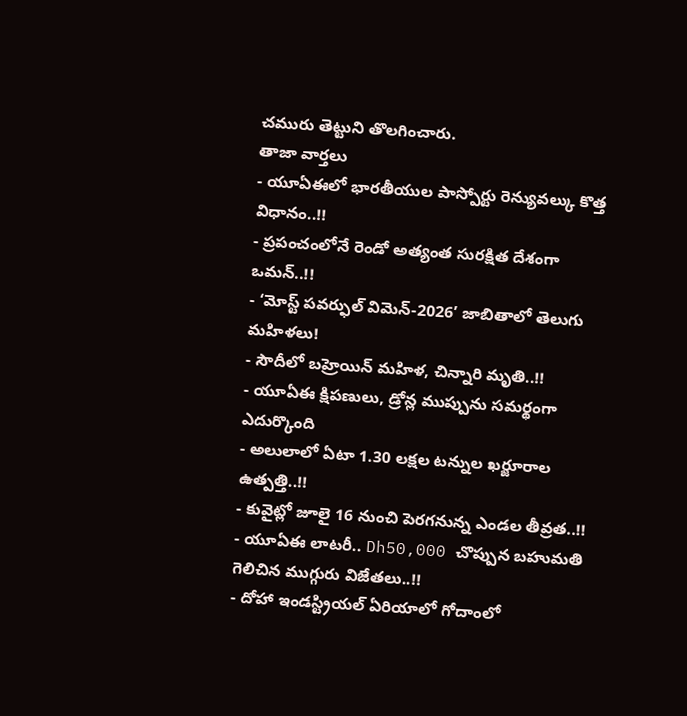చమురు తెట్టుని తొలగించారు.
తాజా వార్తలు
- యూఏఈలో భారతీయుల పాస్పోర్టు రెన్యువల్కు కొత్త విధానం..!!
- ప్రపంచంలోనే రెండో అత్యంత సురక్షిత దేశంగా ఒమన్..!!
- ‘మోస్ట్ పవర్ఫుల్ విమెన్-2026’ జాబితాలో తెలుగు మహిళలు!
- సౌదీలో బహ్రెయిన్ మహిళ, చిన్నారి మృతి..!!
- యూఏఈ క్షిపణులు, డ్రోన్ల ముప్పును సమర్థంగా ఎదుర్కొంది
- అలులాలో ఏటా 1.30 లక్షల టన్నుల ఖర్జూరాల ఉత్పత్తి..!!
- కువైట్లో జూలై 16 నుంచి పెరగనున్న ఎండల తీవ్రత..!!
- యూఏఈ లాటరీ.. Dh50,000 చొప్పున బహుమతి గెలిచిన ముగ్గురు విజేతలు..!!
- దోహా ఇండస్ట్రియల్ ఏరియాలో గోదాంలో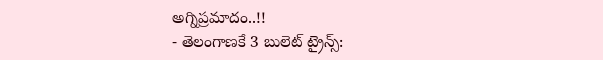అగ్నిప్రమాదం..!!
- తెలంగాణకే 3 బులెట్ ట్రైన్స్: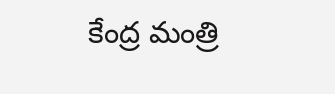కేంద్ర మంత్రి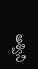అశ్వినీ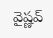వైష్ణవ్